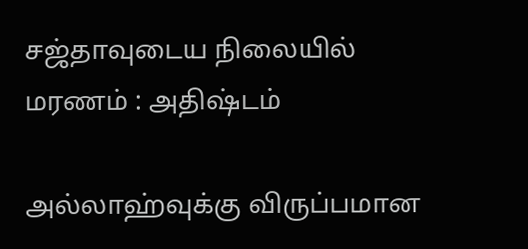சஜ்தாவுடைய நிலையில் மரணம் : அதிஷ்டம்

அல்லாஹ்வுக்கு விருப்பமான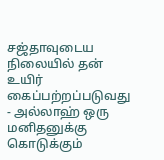சஜ்தாவுடைய நிலையில் தன் உயிர் கைப்பற்றப்படுவது - அல்லாஹ் ஒரு மனிதனுக்கு கொடுக்கும்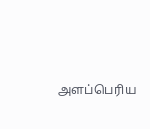அளப்பெரிய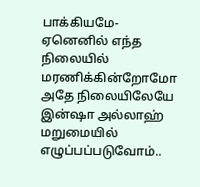பாக்கியமே-  ஏனெனில் எந்த நிலையில் மரணிக்கின்றோமோ அதே நிலையிலேயே இன்ஷா அல்லாஹ் மறுமையில் எழுப்பப்படுவோம்..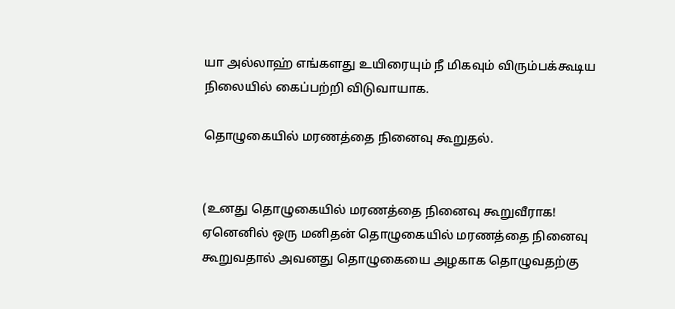யா அல்லாஹ் எங்களது உயிரையும் நீ மிகவும் விரும்பக்கூடிய நிலையில் கைப்பற்றி விடுவாயாக.

தொழுகையில் மரணத்தை நினைவு கூறுதல்.


(உனது தொழுகையில் மரணத்தை நினைவு கூறுவீராக! ஏனெனில் ஒரு மனிதன் தொழுகையில் மரணத்தை நினைவு கூறுவதால் அவனது தொழுகையை அழகாக தொழுவதற்கு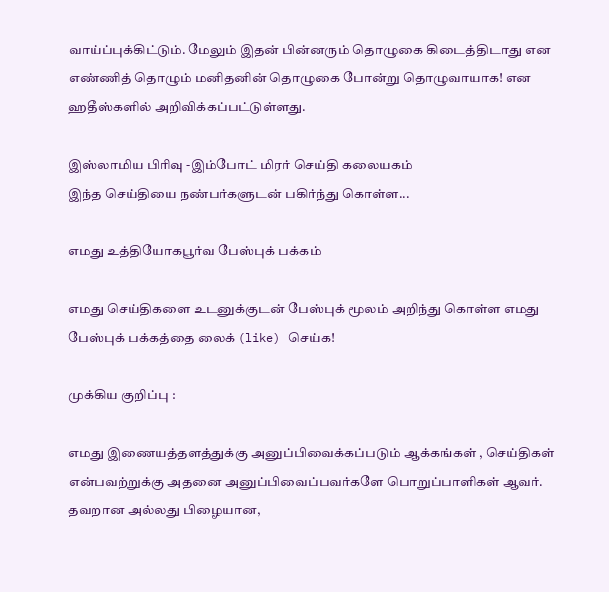வாய்ப்புக்கிட்டும். மேலும் இதன் பின்னரும் தொழுகை கிடைத்திடாது என எண்ணித் தொழும் மனிதனின் தொழுகை போன்று தொழுவாயாக! என ஹதீஸ்களில் அறிவிக்கப்பட்டுள்ளது.

இஸ்லாமிய பிரிவு -இம்போட் மிரர் செய்தி கலையகம்
இந்த செய்தியை நண்பர்களுடன் பகிர்ந்து கொள்ள...

எமது உத்தியோகபூர்வ பேஸ்புக் பக்கம்

எமது செய்திகளை உடனுக்குடன் பேஸ்புக் மூலம் அறிந்து கொள்ள எமது பேஸ்புக் பக்கத்தை லைக் (like) செய்க!

முக்கிய குறிப்பு :

எமது இணையத்தளத்துக்கு அனுப்பிவைக்கப்படும் ஆக்கங்கள் , செய்திகள் என்பவற்றுக்கு அதனை அனுப்பிவைப்பவர்களே பொறுப்பாளிகள் ஆவர். தவறான அல்லது பிழையான,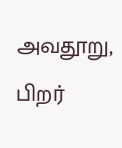அவதூறு, பிறர்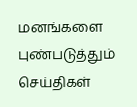மனங்களை புண்படுத்தும் செய்திகள்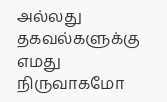அல்லது தகவல்களுக்கு எமது நிருவாகமோ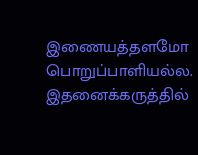இணையத்தளமோ பொறுப்பாளியல்ல. இதனைக்கருத்தில்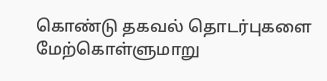கொண்டு தகவல் தொடர்புகளை மேற்கொள்ளுமாறு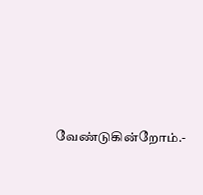வேண்டுகின்றோம்.-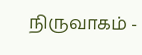நிருவாகம் -